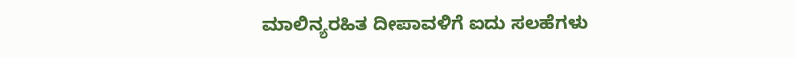ಮಾಲಿನ್ಯರಹಿತ ದೀಪಾವಳಿಗೆ ಐದು ಸಲಹೆಗಳು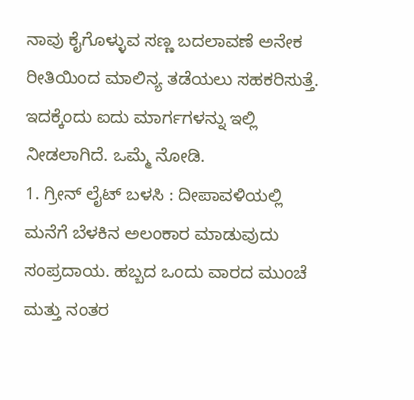ನಾವು ಕೈಗೊಳ್ಳುವ ಸಣ್ಣ ಬದಲಾವಣೆ ಅನೇಕ ರೀತಿಯಿಂದ ಮಾಲಿನ್ಯ ತಡೆಯಲು ಸಹಕರಿಸುತ್ತೆ. ಇದಕ್ಕೆಂದು ಐದು ಮಾರ್ಗಗಳನ್ನು ಇಲ್ಲಿ ನೀಡಲಾಗಿದೆ. ಒಮ್ಮೆ ನೋಡಿ.
1. ಗ್ರೀನ್ ಲೈಟ್ ಬಳಸಿ : ದೀಪಾವಳಿಯಲ್ಲಿ ಮನೆಗೆ ಬೆಳಕಿನ ಅಲಂಕಾರ ಮಾಡುವುದು ಸಂಪ್ರದಾಯ. ಹಬ್ಬದ ಒಂದು ವಾರದ ಮುಂಚೆ ಮತ್ತು ನಂತರ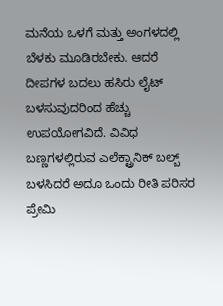ಮನೆಯ ಒಳಗೆ ಮತ್ತು ಅಂಗಳದಲ್ಲಿ ಬೆಳಕು ಮೂಡಿರಬೇಕು. ಆದರೆ ದೀಪಗಳ ಬದಲು ಹಸಿರು ಲೈಟ್ ಬಳಸುವುದರಿಂದ ಹೆಚ್ಚು ಉಪಯೋಗವಿದೆ. ವಿವಿಧ ಬಣ್ಣಗಳಲ್ಲಿರುವ ಎಲೆಕ್ಟ್ರಾನಿಕ್ ಬಲ್ಬ್ ಬಳಸಿದರೆ ಅದೂ ಒಂದು ರೀತಿ ಪರಿಸರ ಪ್ರೇಮಿ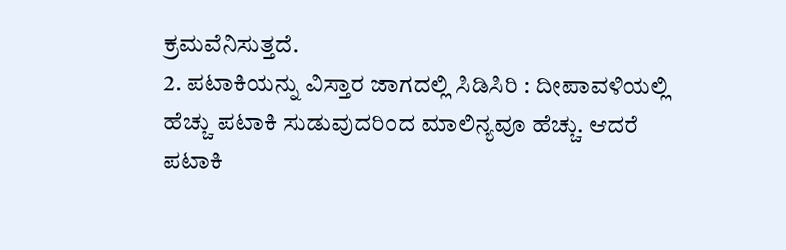ಕ್ರಮವೆನಿಸುತ್ತದೆ.
2. ಪಟಾಕಿಯನ್ನು ವಿಸ್ತಾರ ಜಾಗದಲ್ಲಿ ಸಿಡಿಸಿರಿ : ದೀಪಾವಳಿಯಲ್ಲಿ ಹೆಚ್ಚು ಪಟಾಕಿ ಸುಡುವುದರಿಂದ ಮಾಲಿನ್ಯವೂ ಹೆಚ್ಚು. ಆದರೆ ಪಟಾಕಿ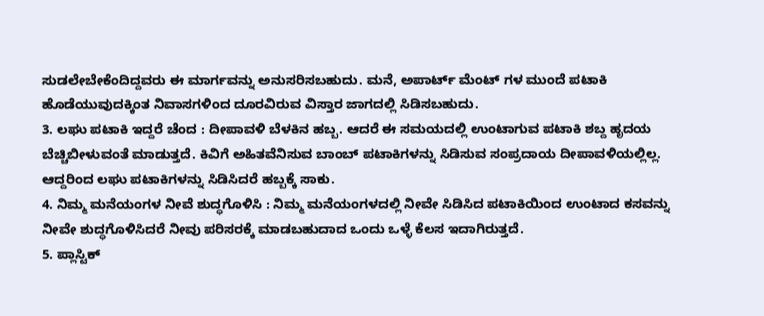ಸುಡಲೇಬೇಕೆಂದಿದ್ದವರು ಈ ಮಾರ್ಗವನ್ನು ಅನುಸರಿಸಬಹುದು. ಮನೆ, ಅಪಾರ್ಟ್ ಮೆಂಟ್ ಗಳ ಮುಂದೆ ಪಟಾಕಿ ಹೊಡೆಯುವುದಕ್ಕಿಂತ ನಿವಾಸಗಳಿಂದ ದೂರವಿರುವ ವಿಸ್ತಾರ ಜಾಗದಲ್ಲಿ ಸಿಡಿಸಬಹುದು.
3. ಲಘು ಪಟಾಕಿ ಇದ್ದರೆ ಚೆಂದ : ದೀಪಾವಳಿ ಬೆಳಕಿನ ಹಬ್ಬ. ಆದರೆ ಈ ಸಮಯದಲ್ಲಿ ಉಂಟಾಗುವ ಪಟಾಕಿ ಶಬ್ದ ಹೃದಯ ಬೆಚ್ಚಿಬೀಳುವಂತೆ ಮಾಡುತ್ತದೆ. ಕಿವಿಗೆ ಅಹಿತವೆನಿಸುವ ಬಾಂಬ್ ಪಟಾಕಿಗಳನ್ನು ಸಿಡಿಸುವ ಸಂಪ್ರದಾಯ ದೀಪಾವಳಿಯಲ್ಲಿಲ್ಲ. ಆದ್ದರಿಂದ ಲಘು ಪಟಾಕಿಗಳನ್ನು ಸಿಡಿಸಿದರೆ ಹಬ್ಬಕ್ಕೆ ಸಾಕು.
4. ನಿಮ್ಮ ಮನೆಯಂಗಳ ನೀವೆ ಶುದ್ಧಗೊಳಿಸಿ : ನಿಮ್ಮ ಮನೆಯಂಗಳದಲ್ಲಿ ನೀವೇ ಸಿಡಿಸಿದ ಪಟಾಕಿಯಿಂದ ಉಂಟಾದ ಕಸವನ್ನು ನೀವೇ ಶುದ್ಧಗೊಳಿಸಿದರೆ ನೀವು ಪರಿಸರಕ್ಕೆ ಮಾಡಬಹುದಾದ ಒಂದು ಒಳ್ಳೆ ಕೆಲಸ ಇದಾಗಿರುತ್ತದೆ.
5. ಪ್ಲಾಸ್ಟಿಕ್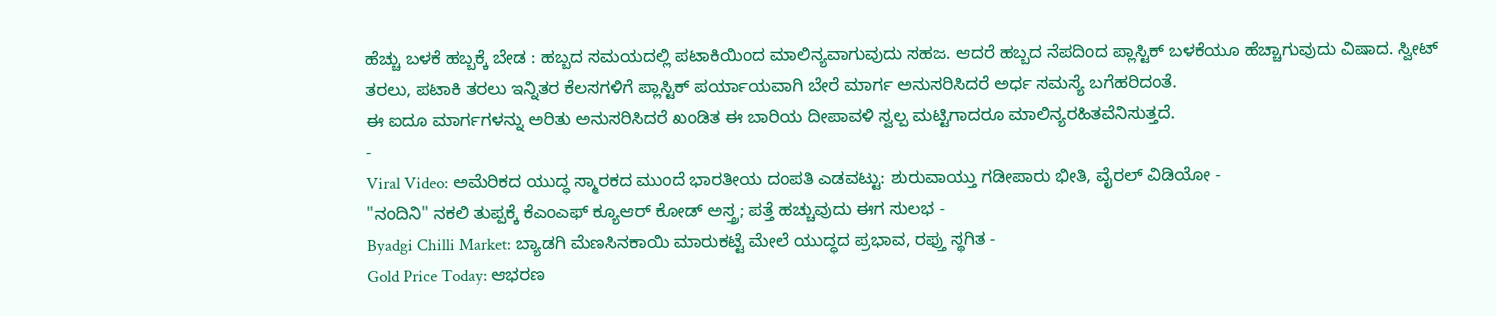ಹೆಚ್ಚು ಬಳಕೆ ಹಬ್ಬಕ್ಕೆ ಬೇಡ : ಹಬ್ಬದ ಸಮಯದಲ್ಲಿ ಪಟಾಕಿಯಿಂದ ಮಾಲಿನ್ಯವಾಗುವುದು ಸಹಜ. ಆದರೆ ಹಬ್ಬದ ನೆಪದಿಂದ ಪ್ಲಾಸ್ಟಿಕ್ ಬಳಕೆಯೂ ಹೆಚ್ಚಾಗುವುದು ವಿಷಾದ. ಸ್ವೀಟ್ ತರಲು, ಪಟಾಕಿ ತರಲು ಇನ್ನಿತರ ಕೆಲಸಗಳಿಗೆ ಪ್ಲಾಸ್ಟಿಕ್ ಪರ್ಯಾಯವಾಗಿ ಬೇರೆ ಮಾರ್ಗ ಅನುಸರಿಸಿದರೆ ಅರ್ಧ ಸಮಸ್ಯೆ ಬಗೆಹರಿದಂತೆ.
ಈ ಐದೂ ಮಾರ್ಗಗಳನ್ನು ಅರಿತು ಅನುಸರಿಸಿದರೆ ಖಂಡಿತ ಈ ಬಾರಿಯ ದೀಪಾವಳಿ ಸ್ವಲ್ಪ ಮಟ್ಟಿಗಾದರೂ ಮಾಲಿನ್ಯರಹಿತವೆನಿಸುತ್ತದೆ.
-
Viral Video: ಅಮೆರಿಕದ ಯುದ್ಧ ಸ್ಮಾರಕದ ಮುಂದೆ ಭಾರತೀಯ ದಂಪತಿ ಎಡವಟ್ಟು: ಶುರುವಾಯ್ತು ಗಡೀಪಾರು ಭೀತಿ, ವೈರಲ್ ವಿಡಿಯೋ -
"ನಂದಿನಿ" ನಕಲಿ ತುಪ್ಪಕ್ಕೆ ಕೆಎಂಎಫ್ ಕ್ಯೂಆರ್ ಕೋಡ್ ಅಸ್ತ್ರ; ಪತ್ತೆ ಹಚ್ಚುವುದು ಈಗ ಸುಲಭ -
Byadgi Chilli Market: ಬ್ಯಾಡಗಿ ಮೆಣಸಿನಕಾಯಿ ಮಾರುಕಟ್ಟೆ ಮೇಲೆ ಯುದ್ಧದ ಪ್ರಭಾವ, ರಫ್ತು ಸ್ಥಗಿತ -
Gold Price Today: ಆಭರಣ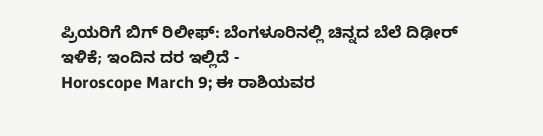ಪ್ರಿಯರಿಗೆ ಬಿಗ್ ರಿಲೀಫ್: ಬೆಂಗಳೂರಿನಲ್ಲಿ ಚಿನ್ನದ ಬೆಲೆ ದಿಢೀರ್ ಇಳಿಕೆ; ಇಂದಿನ ದರ ಇಲ್ಲಿದೆ -
Horoscope March 9; ಈ ರಾಶಿಯವರ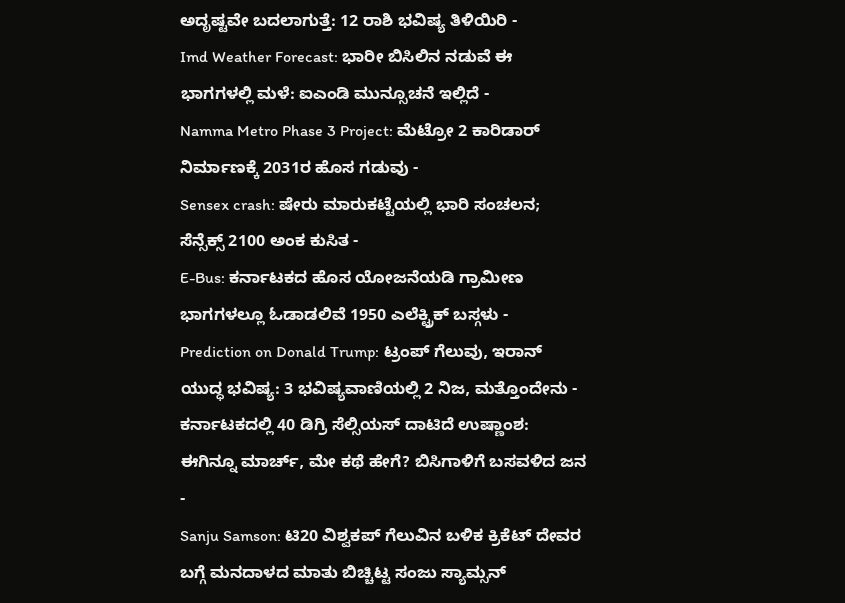ಅದೃಷ್ಟವೇ ಬದಲಾಗುತ್ತೆ: 12 ರಾಶಿ ಭವಿಷ್ಯ ತಿಳಿಯಿರಿ -
Imd Weather Forecast: ಭಾರೀ ಬಿಸಿಲಿನ ನಡುವೆ ಈ ಭಾಗಗಳಲ್ಲಿ ಮಳೆ: ಐಎಂಡಿ ಮುನ್ಸೂಚನೆ ಇಲ್ಲಿದೆ -
Namma Metro Phase 3 Project: ಮೆಟ್ರೋ 2 ಕಾರಿಡಾರ್ ನಿರ್ಮಾಣಕ್ಕೆ 2031ರ ಹೊಸ ಗಡುವು -
Sensex crash: ಷೇರು ಮಾರುಕಟ್ಟೆಯಲ್ಲಿ ಭಾರಿ ಸಂಚಲನ; ಸೆನ್ಸೆಕ್ಸ್ 2100 ಅಂಕ ಕುಸಿತ -
E-Bus: ಕರ್ನಾಟಕದ ಹೊಸ ಯೋಜನೆಯಡಿ ಗ್ರಾಮೀಣ ಭಾಗಗಳಲ್ಲೂ ಓಡಾಡಲಿವೆ 1950 ಎಲೆಕ್ಟ್ರಿಕ್ ಬಸ್ಗಳು -
Prediction on Donald Trump: ಟ್ರಂಪ್ ಗೆಲುವು, ಇರಾನ್ ಯುದ್ಧ ಭವಿಷ್ಯ: 3 ಭವಿಷ್ಯವಾಣಿಯಲ್ಲಿ 2 ನಿಜ, ಮತ್ತೊಂದೇನು -
ಕರ್ನಾಟಕದಲ್ಲಿ 40 ಡಿಗ್ರಿ ಸೆಲ್ಸಿಯಸ್ ದಾಟಿದೆ ಉಷ್ಣಾಂಶ: ಈಗಿನ್ನೂ ಮಾರ್ಚ್, ಮೇ ಕಥೆ ಹೇಗೆ? ಬಿಸಿಗಾಳಿಗೆ ಬಸವಳಿದ ಜನ -
Sanju Samson: ಟಿ20 ವಿಶ್ವಕಪ್ ಗೆಲುವಿನ ಬಳಿಕ ಕ್ರಿಕೆಟ್ ದೇವರ ಬಗ್ಗೆ ಮನದಾಳದ ಮಾತು ಬಿಚ್ಚಿಟ್ಟ ಸಂಜು ಸ್ಯಾಮ್ಸನ್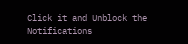Click it and Unblock the Notifications